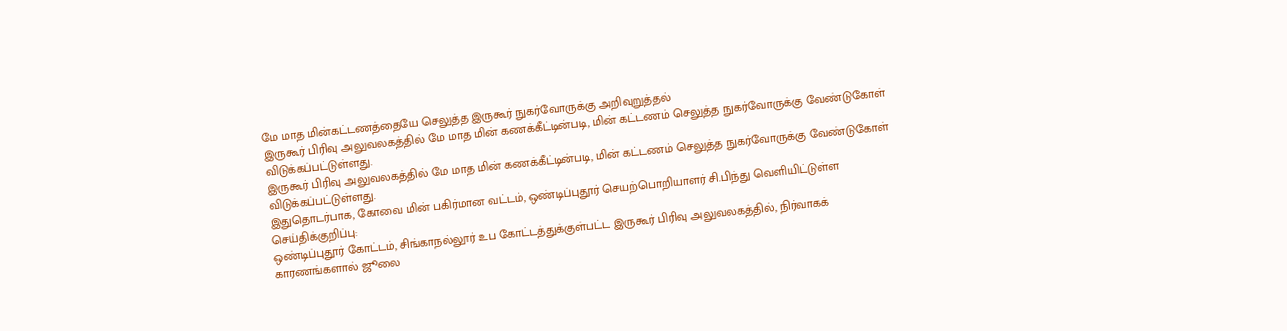மே மாத மின்கட்டணத்தையே செலுத்த இருகூர் நுகர்வோருக்கு அறிவுறுத்தல்
இருகூர் பிரிவு அலுவலகத்தில் மே மாத மின் கணக்கீட்டின்படி, மின் கட்டணம் செலுத்த நுகர்வோருக்கு வேண்டுகோள் விடுக்கப்பட்டுள்ளது.
இருகூர் பிரிவு அலுவலகத்தில் மே மாத மின் கணக்கீட்டின்படி, மின் கட்டணம் செலுத்த நுகர்வோருக்கு வேண்டுகோள் விடுக்கப்பட்டுள்ளது.
இதுதொடர்பாக, கோவை மின் பகிர்மான வட்டம், ஒண்டிப்புதூர் செயற்பொறியாளர் சி.பிந்து வெளியிட்டுள்ள செய்திக்குறிப்பு:
ஒண்டிப்புதூர் கோட்டம், சிங்காநல்லூர் உப கோட்டத்துக்குள்பட்ட இருகூர் பிரிவு அலுவலகத்தில், நிர்வாகக் காரணங்களால் ஜூலை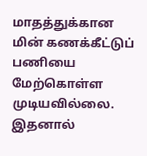மாதத்துக்கான மின் கணக்கீட்டுப் பணியை மேற்கொள்ள முடியவில்லை. இதனால்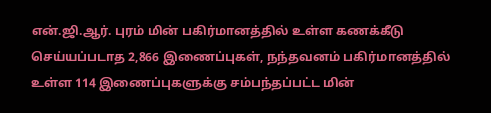என்.ஜி.ஆர். புரம் மின் பகிர்மானத்தில் உள்ள கணக்கீடு செய்யப்படாத 2,866 இணைப்புகள், நந்தவனம் பகிர்மானத்தில் உள்ள 114 இணைப்புகளுக்கு சம்பந்தப்பட்ட மின்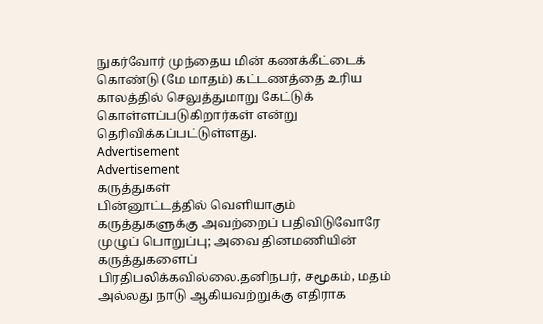நுகர்வோர் முந்தைய மின் கணக்கீட்டைக் கொண்டு (மே மாதம்) கட்டணத்தை உரிய காலத்தில் செலுத்துமாறு கேட்டுக் கொள்ளப்படுகிறார்கள் என்று தெரிவிக்கப்பட்டுள்ளது.
Advertisement
Advertisement
கருத்துகள்
பின்னூட்டத்தில் வெளியாகும் கருத்துகளுக்கு அவற்றைப் பதிவிடுவோரே முழுப் பொறுப்பு; அவை தினமணியின் கருத்துகளைப் பிரதிபலிக்கவில்லை.தனிநபர், சமூகம், மதம் அல்லது நாடு ஆகியவற்றுக்கு எதிராக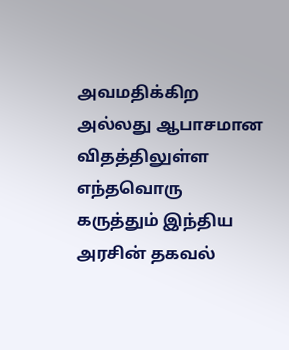அவமதிக்கிற அல்லது ஆபாசமான விதத்திலுள்ள எந்தவொரு கருத்தும் இந்திய அரசின் தகவல்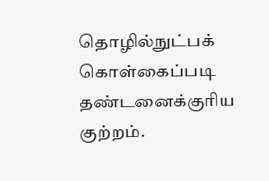தொழில்நுட்பக் கொள்கைப்படி தண்டனைக்குரிய குற்றம்.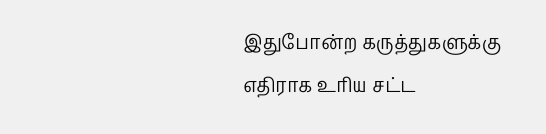இதுபோன்ற கருத்துகளுக்கு எதிராக உரிய சட்ட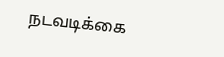நடவடிக்கை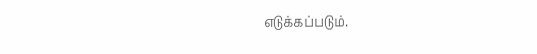எடுக்கப்படும்.